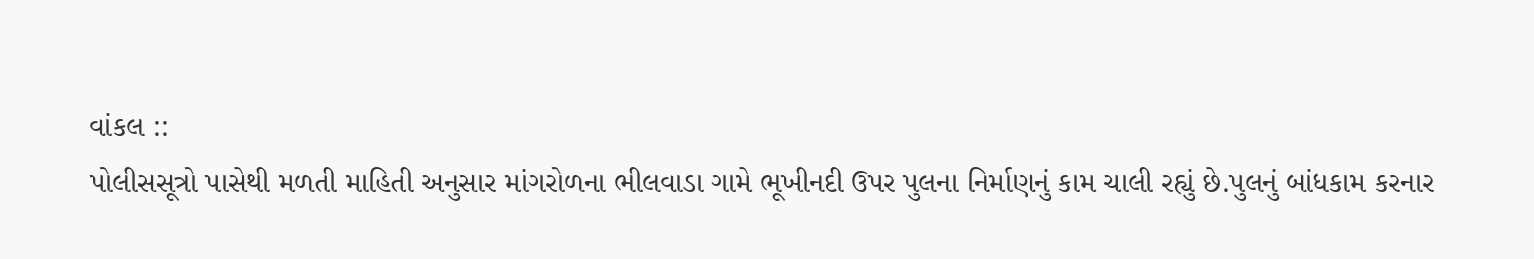વાંકલ ::
પોલીસસૂત્રો પાસેથી મળતી માહિતી અનુસાર માંગરોળના ભીલવાડા ગામે ભૂખીનદી ઉપર પુલના નિર્માણનું કામ ચાલી રહ્યું છે.પુલનું બાંધકામ કરનાર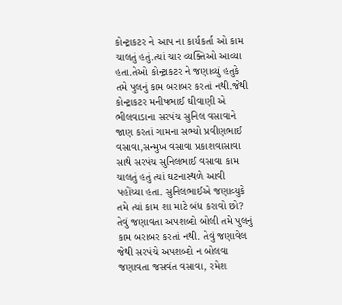કોન્ટ્રાકટર ને આપ ના કાર્યકર્તા ઓ કામ ચાલતું હતું.ત્યાં ચાર વ્યક્તિઓ આવ્યા હતા.તેઓ કોન્ટ્રાકટર ને જણાવ્યું હતુકે તમે પુલનું કામ બરાબર કરતાં નથી.જેથી કોન્ટ્રાકટર મનીષભાઈ ઘીવાણી એ ભીલવાડાના સરપંચ સુનિલ વસાવાને જાણ કરતાં ગામના સભ્યો પ્રવીણભાઈ વસાવા,સન્મુખ વસાવા પ્રકાશવાસાવા સાથે સરપંચ સુનિલભાઈ વસાવા કામ ચાલતું હતું ત્યાં ઘટનાસ્થળે આવી પહોંચ્યા હતા. સુનિલભાઈએ જણાવ્યુકે તમે ત્યાં કામ શા માટે બંધ કરાવો છો? તેવું જણાવતા અપશબ્દો બોલી તમે પુલનું કામ બરાબર કરતાં નથી. તેવું જણાવેલ જેથી સરપંચે અપશબ્દો ન બોલવા જણાવતા જસવંત વસાવા, રમેશ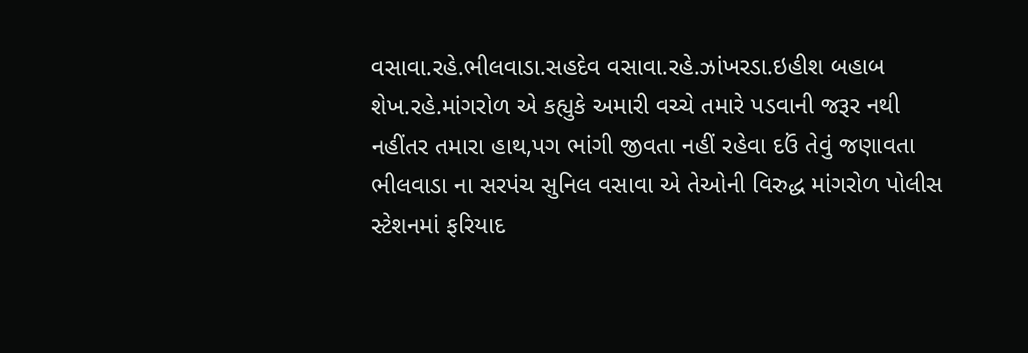વસાવા.રહે.ભીલવાડા.સહદેવ વસાવા.રહે.ઝાંખરડા.ઇહીશ બહાબ શેખ.રહે.માંગરોળ એ કહ્યુકે અમારી વચ્ચે તમારે પડવાની જરૂર નથી નહીંતર તમારા હાથ,પગ ભાંગી જીવતા નહીં રહેવા દઉં તેવું જણાવતા ભીલવાડા ના સરપંચ સુનિલ વસાવા એ તેઓની વિરુદ્ધ માંગરોળ પોલીસ સ્ટેશનમાં ફરિયાદ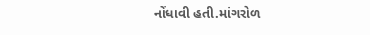નોંધાવી હતી.માંગરોળ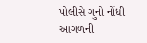પોલીસે ગુનો નોંધી આગળની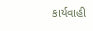કાર્યવાહી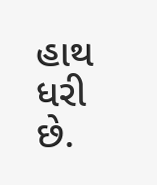હાથ ધરી છે.